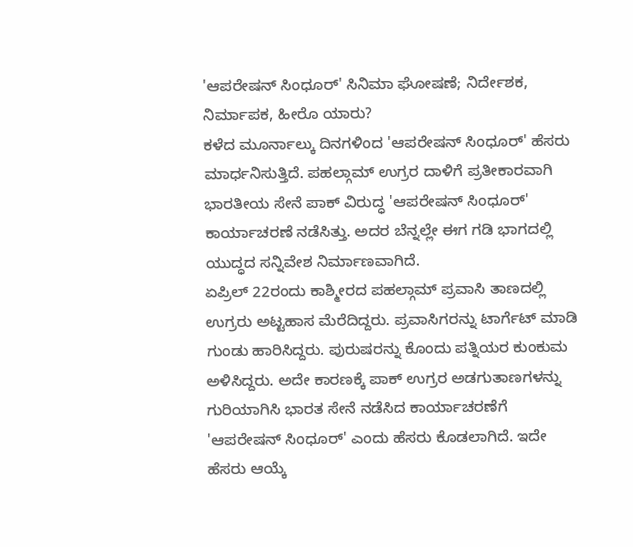'ಆಪರೇಷನ್ ಸಿಂಧೂರ್' ಸಿನಿಮಾ ಘೋಷಣೆ; ನಿರ್ದೇಶಕ, ನಿರ್ಮಾಪಕ, ಹೀರೊ ಯಾರು?
ಕಳೆದ ಮೂರ್ನಾಲ್ಕು ದಿನಗಳಿಂದ 'ಆಪರೇಷನ್ ಸಿಂಧೂರ್' ಹೆಸರು ಮಾರ್ಧನಿಸುತ್ತಿದೆ. ಪಹಲ್ಗಾಮ್ ಉಗ್ರರ ದಾಳಿಗೆ ಪ್ರತೀಕಾರವಾಗಿ ಭಾರತೀಯ ಸೇನೆ ಪಾಕ್ ವಿರುದ್ಧ 'ಆಪರೇಷನ್ ಸಿಂಧೂರ್' ಕಾರ್ಯಾಚರಣೆ ನಡೆಸಿತ್ತು. ಅದರ ಬೆನ್ನಲ್ಲೇ ಈಗ ಗಡಿ ಭಾಗದಲ್ಲಿ ಯುದ್ಧದ ಸನ್ನಿವೇಶ ನಿರ್ಮಾಣವಾಗಿದೆ.
ಏಪ್ರಿಲ್ 22ರಂದು ಕಾಶ್ಮೀರದ ಪಹಲ್ಗಾಮ್ ಪ್ರವಾಸಿ ತಾಣದಲ್ಲಿ ಉಗ್ರರು ಅಟ್ಟಹಾಸ ಮೆರೆದಿದ್ದರು. ಪ್ರವಾಸಿಗರನ್ನು ಟಾರ್ಗೆಟ್ ಮಾಡಿ ಗುಂಡು ಹಾರಿಸಿದ್ದರು. ಪುರುಷರನ್ನು ಕೊಂದು ಪತ್ನಿಯರ ಕುಂಕುಮ ಅಳಿಸಿದ್ದರು. ಅದೇ ಕಾರಣಕ್ಕೆ ಪಾಕ್ ಉಗ್ರರ ಅಡಗುತಾಣಗಳನ್ನು ಗುರಿಯಾಗಿಸಿ ಭಾರತ ಸೇನೆ ನಡೆಸಿದ ಕಾರ್ಯಾಚರಣೆಗೆ 'ಆಪರೇಷನ್ ಸಿಂಧೂರ್' ಎಂದು ಹೆಸರು ಕೊಡಲಾಗಿದೆ. ಇದೇ ಹೆಸರು ಆಯ್ಕೆ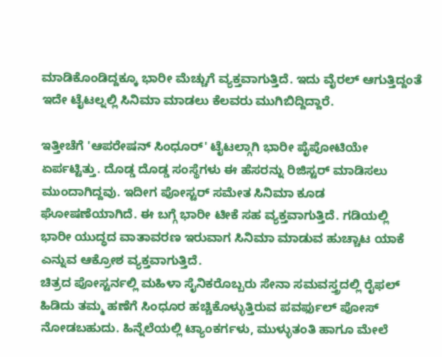ಮಾಡಿಕೊಂಡಿದ್ದಕ್ಕೂ ಭಾರೀ ಮೆಚ್ಚುಗೆ ವ್ಯಕ್ತವಾಗುತ್ತಿದೆ. ಇದು ವೈರಲ್ ಆಗುತ್ತಿದ್ದಂತೆ ಇದೇ ಟೈಟಲ್ನಲ್ಲಿ ಸಿನಿಮಾ ಮಾಡಲು ಕೆಲವರು ಮುಗಿಬಿದ್ದಿದ್ದಾರೆ.

ಇತ್ತೀಚೆಗೆ 'ಆಪರೇಷನ್ ಸಿಂಧೂರ್' ಟೈಟಲ್ಗಾಗಿ ಭಾರೀ ಪೈಪೋಟಿಯೇ ಏರ್ಪಟ್ಟಿತ್ತು. ದೊಡ್ಡ ದೊಡ್ಡ ಸಂಸ್ಥೆಗಳು ಈ ಹೆಸರನ್ನು ರಿಜಿಸ್ಟರ್ ಮಾಡಿಸಲು ಮುಂದಾಗಿದ್ದವು. ಇದೀಗ ಪೋಸ್ಟರ್ ಸಮೇತ ಸಿನಿಮಾ ಕೂಡ ಘೋಷಣೆಯಾಗಿದೆ. ಈ ಬಗ್ಗೆ ಭಾರೀ ಟೀಕೆ ಸಹ ವ್ಯಕ್ತವಾಗುತ್ತಿದೆ. ಗಡಿಯಲ್ಲಿ ಭಾರೀ ಯುದ್ಧದ ವಾತಾವರಣ ಇರುವಾಗ ಸಿನಿಮಾ ಮಾಡುವ ಹುಚ್ಚಾಟ ಯಾಕೆ ಎನ್ನುವ ಆಕ್ರೋಶ ವ್ಯಕ್ತವಾಗುತ್ತಿದೆ.
ಚಿತ್ರದ ಪೋಸ್ಟರ್ನಲ್ಲಿ ಮಹಿಳಾ ಸೈನಿಕರೊಬ್ಬರು ಸೇನಾ ಸಮವಸ್ತ್ರದಲ್ಲಿ ರೈಫಲ್ ಹಿಡಿದು ತಮ್ಮ ಹಣೆಗೆ ಸಿಂಧೂರ ಹಚ್ಚಿಕೊಳ್ಳುತ್ತಿರುವ ಪವರ್ಫುಲ್ ಪೋಸ್ ನೋಡಬಹುದು. ಹಿನ್ನೆಲೆಯಲ್ಲಿ ಟ್ಯಾಂಕರ್ಗಳು, ಮುಳ್ಳುತಂತಿ ಹಾಗೂ ಮೇಲೆ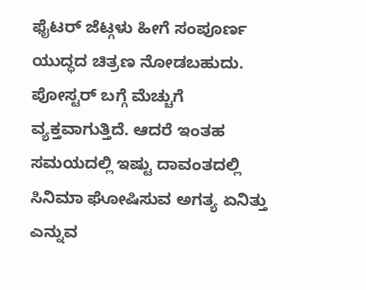ಫೈಟರ್ ಜೆಟ್ಗಳು ಹೀಗೆ ಸಂಪೂರ್ಣ ಯುದ್ಧದ ಚಿತ್ರಣ ನೋಡಬಹುದು. ಪೋಸ್ಟರ್ ಬಗ್ಗೆ ಮೆಚ್ಚುಗೆ ವ್ಯಕ್ತವಾಗುತ್ತಿದೆ. ಆದರೆ ಇಂತಹ ಸಮಯದಲ್ಲಿ ಇಷ್ಟು ದಾವಂತದಲ್ಲಿ ಸಿನಿಮಾ ಘೋಷಿಸುವ ಅಗತ್ಯ ಏನಿತ್ತು ಎನ್ನುವ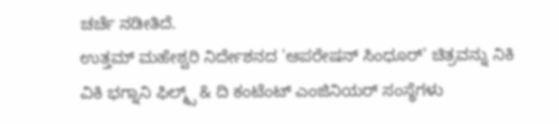ಚರ್ಚೆ ನಡೀತಿದೆ.
ಉತ್ತಮ್ ಮಹೇಶ್ವರಿ ನಿರ್ದೇಶನದ 'ಆಪರೇಷನ್ ಸಿಂಧೂರ್' ಚಿತ್ರವನ್ನು ನಿಕಿ ವಿಕಿ ಭಗ್ನಾನಿ ಫಿಲ್ಮ್ಸ್ & ದಿ ಕಂಟೆಂಟ್ ಎಂಜಿನಿಯರ್ ಸಂಸ್ಥೆಗಳು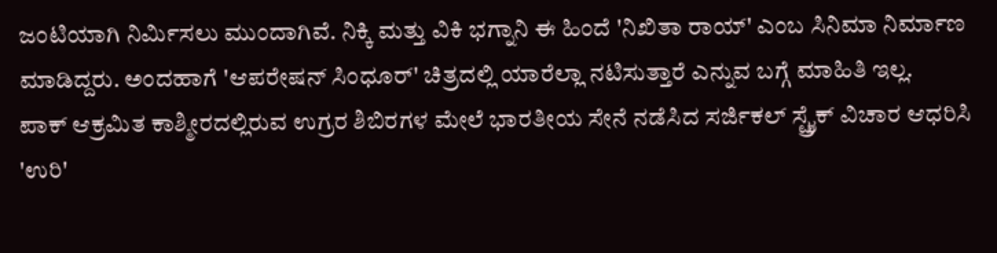ಜಂಟಿಯಾಗಿ ನಿರ್ಮಿಸಲು ಮುಂದಾಗಿವೆ. ನಿಕ್ಕಿ ಮತ್ತು ವಿಕಿ ಭಗ್ನಾನಿ ಈ ಹಿಂದೆ 'ನಿಖಿತಾ ರಾಯ್' ಎಂಬ ಸಿನಿಮಾ ನಿರ್ಮಾಣ ಮಾಡಿದ್ದರು. ಅಂದಹಾಗೆ 'ಆಪರೇಷನ್ ಸಿಂಧೂರ್' ಚಿತ್ರದಲ್ಲಿ ಯಾರೆಲ್ಲಾ ನಟಿಸುತ್ತಾರೆ ಎನ್ನುವ ಬಗ್ಗೆ ಮಾಹಿತಿ ಇಲ್ಲ.
ಪಾಕ್ ಆಕ್ರಮಿತ ಕಾಶ್ಮೀರದಲ್ಲಿರುವ ಉಗ್ರರ ಶಿಬಿರಗಳ ಮೇಲೆ ಭಾರತೀಯ ಸೇನೆ ನಡೆಸಿದ ಸರ್ಜಿಕಲ್ ಸ್ಟ್ರೈಕ್ ವಿಚಾರ ಆಧರಿಸಿ 'ಉರಿ'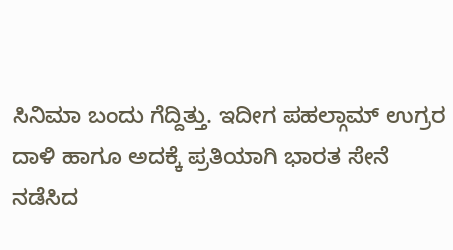ಸಿನಿಮಾ ಬಂದು ಗೆದ್ದಿತ್ತು. ಇದೀಗ ಪಹಲ್ಗಾಮ್ ಉಗ್ರರ ದಾಳಿ ಹಾಗೂ ಅದಕ್ಕೆ ಪ್ರತಿಯಾಗಿ ಭಾರತ ಸೇನೆ ನಡೆಸಿದ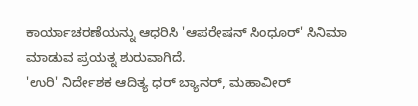ಕಾರ್ಯಾಚರಣೆಯನ್ನು ಆಧರಿಸಿ 'ಆಪರೇಷನ್ ಸಿಂಧೂರ್' ಸಿನಿಮಾ ಮಾಡುವ ಪ್ರಯತ್ನ ಶುರುವಾಗಿದೆ.
'ಉರಿ' ನಿರ್ದೇಶಕ ಆದಿತ್ಯ ಧರ್ ಬ್ಯಾನರ್, ಮಹಾವೀರ್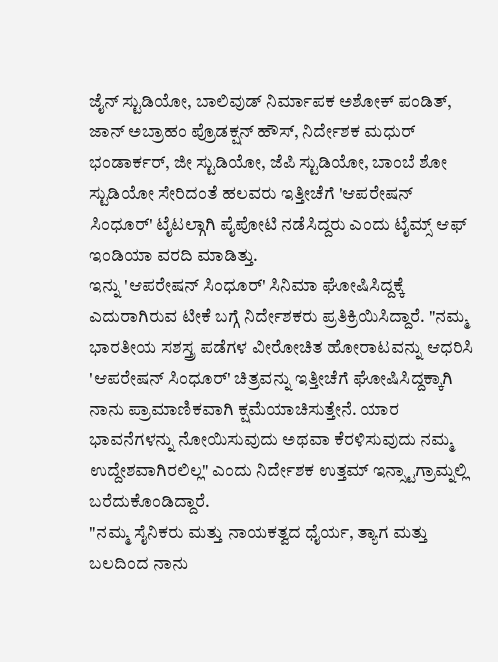ಜೈನ್ ಸ್ಟುಡಿಯೋ, ಬಾಲಿವುಡ್ ನಿರ್ಮಾಪಕ ಅಶೋಕ್ ಪಂಡಿತ್, ಜಾನ್ ಅಬ್ರಾಹಂ ಪ್ರೊಡಕ್ಷನ್ ಹೌಸ್, ನಿರ್ದೇಶಕ ಮಧುರ್ ಭಂಡಾರ್ಕರ್, ಜೀ ಸ್ಟುಡಿಯೋ, ಜೆಪಿ ಸ್ಟುಡಿಯೋ, ಬಾಂಬೆ ಶೋ ಸ್ಟುಡಿಯೋ ಸೇರಿದಂತೆ ಹಲವರು ಇತ್ತೀಚೆಗೆ 'ಆಪರೇಷನ್ ಸಿಂಧೂರ್' ಟೈಟಲ್ಗಾಗಿ ಪೈಪೋಟಿ ನಡೆಸಿದ್ದರು ಎಂದು ಟೈಮ್ಸ್ ಆಫ್ ಇಂಡಿಯಾ ವರದಿ ಮಾಡಿತ್ತು.
ಇನ್ನು 'ಆಪರೇಷನ್ ಸಿಂಧೂರ್' ಸಿನಿಮಾ ಘೋಷಿಸಿದ್ದಕ್ಕೆ ಎದುರಾಗಿರುವ ಟೀಕೆ ಬಗ್ಗೆ ನಿರ್ದೇಶಕರು ಪ್ರತಿಕ್ರಿಯಿಸಿದ್ದಾರೆ. "ನಮ್ಮ ಭಾರತೀಯ ಸಶಸ್ತ್ರ ಪಡೆಗಳ ವೀರೋಚಿತ ಹೋರಾಟವನ್ನು ಆಧರಿಸಿ 'ಆಪರೇಷನ್ ಸಿಂಧೂರ್' ಚಿತ್ರವನ್ನು ಇತ್ತೀಚೆಗೆ ಘೋಷಿಸಿದ್ದಕ್ಕಾಗಿ ನಾನು ಪ್ರಾಮಾಣಿಕವಾಗಿ ಕ್ಷಮೆಯಾಚಿಸುತ್ತೇನೆ. ಯಾರ ಭಾವನೆಗಳನ್ನು ನೋಯಿಸುವುದು ಅಥವಾ ಕೆರಳಿಸುವುದು ನಮ್ಮ ಉದ್ದೇಶವಾಗಿರಲಿಲ್ಲ" ಎಂದು ನಿರ್ದೇಶಕ ಉತ್ತಮ್ ಇನ್ಸ್ಟಾಗ್ರಾಮ್ನಲ್ಲಿ ಬರೆದುಕೊಂಡಿದ್ದಾರೆ.
"ನಮ್ಮ ಸೈನಿಕರು ಮತ್ತು ನಾಯಕತ್ವದ ಧೈರ್ಯ, ತ್ಯಾಗ ಮತ್ತು ಬಲದಿಂದ ನಾನು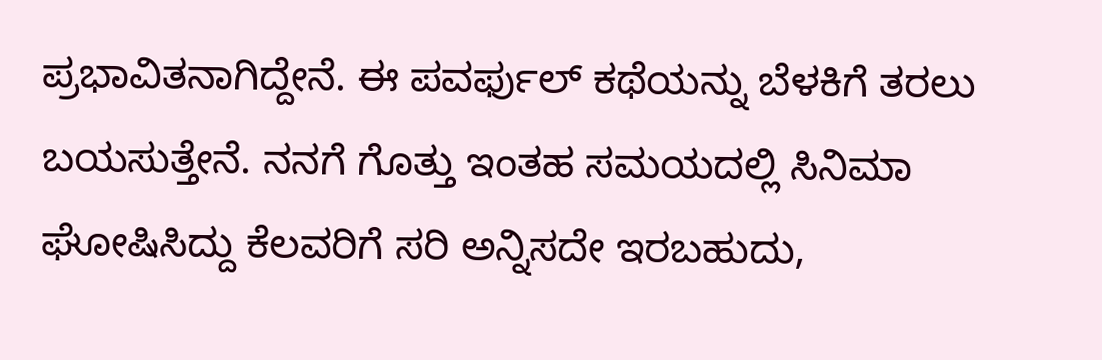ಪ್ರಭಾವಿತನಾಗಿದ್ದೇನೆ. ಈ ಪವರ್ಫುಲ್ ಕಥೆಯನ್ನು ಬೆಳಕಿಗೆ ತರಲು ಬಯಸುತ್ತೇನೆ. ನನಗೆ ಗೊತ್ತು ಇಂತಹ ಸಮಯದಲ್ಲಿ ಸಿನಿಮಾ ಘೋಷಿಸಿದ್ದು ಕೆಲವರಿಗೆ ಸರಿ ಅನ್ನಿಸದೇ ಇರಬಹುದು,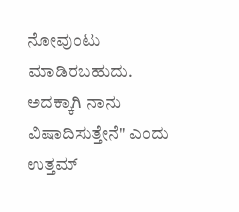ನೋವುಂಟು ಮಾಡಿರಬಹುದು. ಅದಕ್ಕಾಗಿ ನಾನು ವಿಷಾದಿಸುತ್ತೇನೆ" ಎಂದು ಉತ್ತಮ್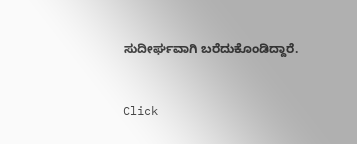ಸುದೀರ್ಘವಾಗಿ ಬರೆದುಕೊಂಡಿದ್ದಾರೆ.


Click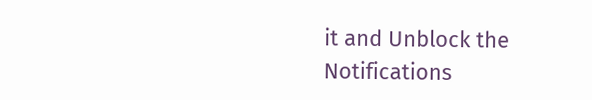it and Unblock the Notifications